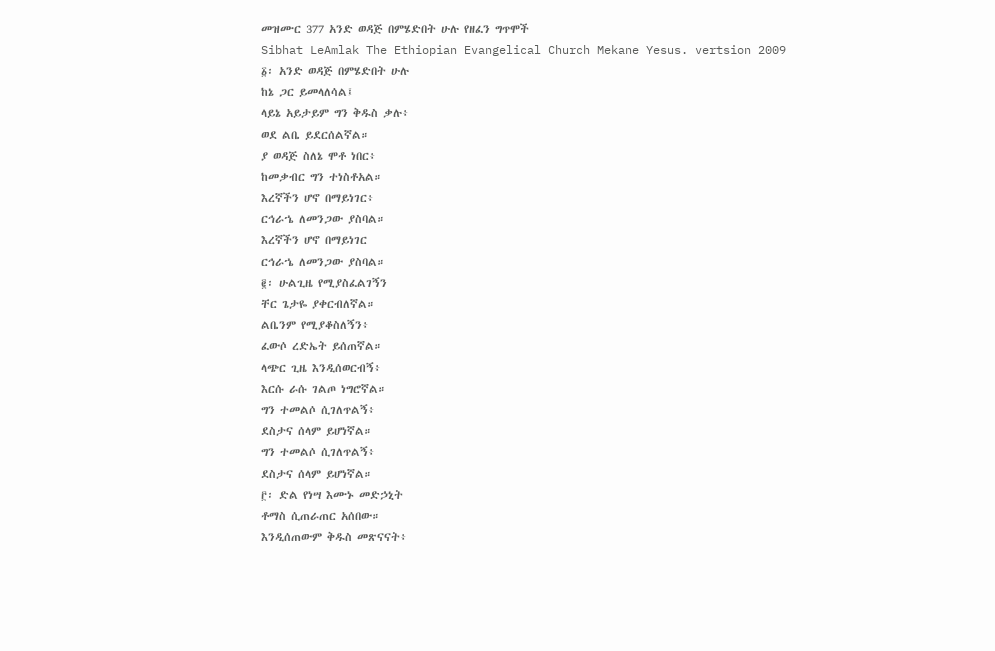መዝሙር 377 አንድ ወዳጅ በምሄድበት ሁሉ የዘፈን ግጥሞች
Sibhat LeAmlak The Ethiopian Evangelical Church Mekane Yesus. vertsion 2009
፩፡ አንድ ወዳጅ በምሄድበት ሁሉ
ከኔ ጋር ይመላለሳል፤
ላይኔ አይታይም ግን ቅዱስ ቃሉ፥
ወደ ልቤ ይደርሰልኛል።
ያ ወዳጅ ስለኔ ሞቶ ነበር፥
ከመቃብር ግን ተነስቶአል።
እረኛችን ሆኖ በማይነገር፥
ርኅራኄ ለመንጋው ያስባል።
እረኛችን ሆኖ በማይነገር
ርኅራኄ ለመንጋው ያስባል።
፪፡ ሁልጊዜ የሚያስፈልገኝን
ቸር ጌታዬ ያቀርብለኛል።
ልቤንም የሚያቆስለኝን፥
ፈውሶ ረድኤት ይሰጠኛል።
ላጭር ጊዜ እንዲሰወርብኝ፥
እርሱ ራሱ ገልጦ ነግሮኛል።
ግን ተመልሶ ሲገለጥልኝ፥
ደስታና ሰላም ይሆነኛል።
ግን ተመልሶ ሲገለጥልኝ፥
ደስታና ሰላም ይሆነኛል።
፫፡ ድል የነሣ እሙኑ መድኃኒት
ቶማስ ሲጠራጠር አሰበው።
እንዲሰጠውም ቅዱስ መጽናናት፥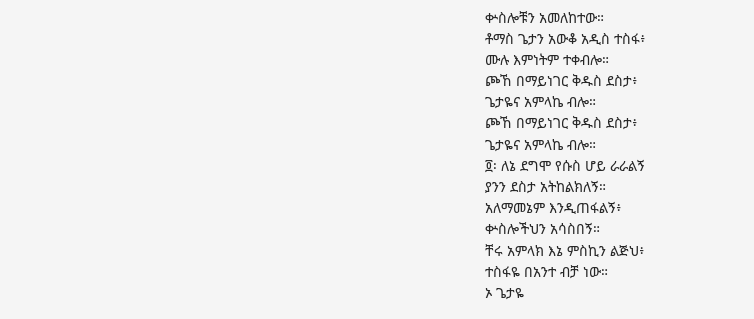ቍስሎቹን አመለከተው።
ቶማስ ጌታን አውቆ አዲስ ተስፋ፥
ሙሉ እምነትም ተቀብሎ።
ጮኸ በማይነገር ቅዱስ ደስታ፥
ጌታዬና አምላኬ ብሎ።
ጮኸ በማይነገር ቅዱስ ደስታ፥
ጌታዬና አምላኬ ብሎ።
፬፡ ለኔ ደግሞ የሱስ ሆይ ራራልኝ
ያንን ደስታ አትከልክለኝ።
አለማመኔም እንዲጠፋልኝ፥
ቍስሎችህን አሳስበኝ።
ቸሩ አምላክ እኔ ምስኪን ልጅህ፥
ተስፋዬ በአንተ ብቻ ነው።
ኦ ጌታዬ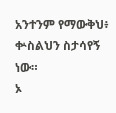አንተንም የማውቅህ፥
ቍስልህን ስታሳየኝ ነው።
ኦ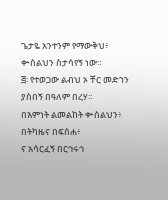ጌታዬ አንተንም የማውቅህ፥
ቍስልህን ስታሳየኝ ነው።
፭፡ የተወጋው ልብህ ኦ ቸር መድኀን
ያስበኝ በዓለም በረሃ።
በእምነት ልመልከት ቍስልህን፥
በትካዜና በፍሰሐ፥
ና አሳርፈኝ በርኅሩኅ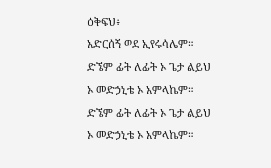ዕቅፍህ፥
አድርሰኝ ወደ ኢየሩሳሌም።
ድኜም ፊት ለፊት ኦ ጌታ ልይህ
ኦ መድኃኒቴ ኦ አምላኬም።
ድኜም ፊት ለፊት ኦ ጌታ ልይህ
ኦ መድኃኒቴ ኦ አምላኬም።